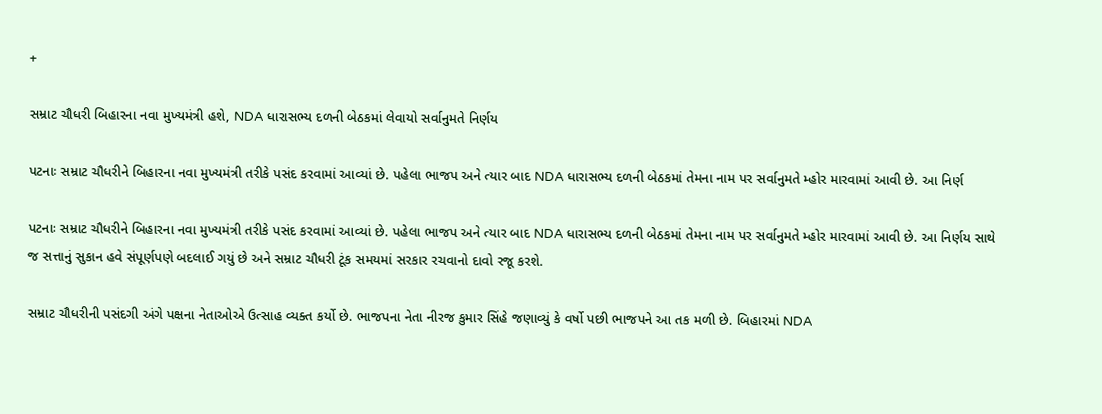+

સમ્રાટ ચૌધરી બિહારના નવા મુખ્યમંત્રી હશે, NDA ધારાસભ્ય દળની બેઠકમાં લેવાયો સર્વાનુમતે નિર્ણય

પટનાઃ સમ્રાટ ચૌધરીને બિહારના નવા મુખ્યમંત્રી તરીકે પસંદ કરવામાં આવ્યાં છે. પહેલા ભાજપ અને ત્યાર બાદ NDA ધારાસભ્ય દળની બેઠકમાં તેમના નામ પર સર્વાનુમતે મ્હોર મારવામાં આવી છે. આ નિર્ણ

પટનાઃ સમ્રાટ ચૌધરીને બિહારના નવા મુખ્યમંત્રી તરીકે પસંદ કરવામાં આવ્યાં છે. પહેલા ભાજપ અને ત્યાર બાદ NDA ધારાસભ્ય દળની બેઠકમાં તેમના નામ પર સર્વાનુમતે મ્હોર મારવામાં આવી છે. આ નિર્ણય સાથે જ સત્તાનું સુકાન હવે સંપૂર્ણપણે બદલાઈ ગયું છે અને સમ્રાટ ચૌધરી ટૂંક સમયમાં સરકાર રચવાનો દાવો રજૂ કરશે.

સમ્રાટ ચૌધરીની પસંદગી અંગે પક્ષના નેતાઓએ ઉત્સાહ વ્યક્ત કર્યો છે. ભાજપના નેતા નીરજ કુમાર સિંહે જણાવ્યું કે વર્ષો પછી ભાજપને આ તક મળી છે. બિહારમાં NDA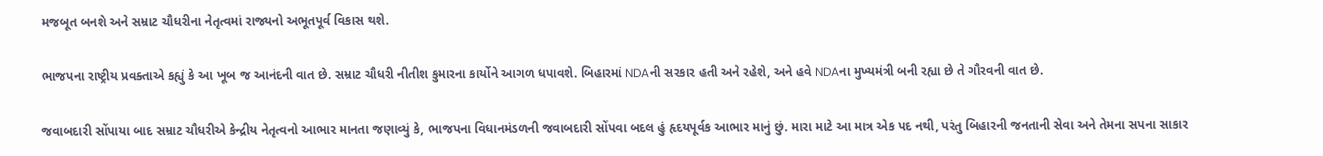મજબૂત બનશે અને સમ્રાટ ચૌધરીના નેતૃત્વમાં રાજ્યનો અભૂતપૂર્વ વિકાસ થશે.

ભાજપના રાષ્ટ્રીય પ્રવક્તાએ કહ્યું કે આ ખૂબ જ આનંદની વાત છે. સમ્રાટ ચૌધરી નીતીશ કુમારના કાર્યોને આગળ ધપાવશે. બિહારમાં NDAની સરકાર હતી અને રહેશે, અને હવે NDAના મુખ્યમંત્રી બની રહ્યા છે તે ગૌરવની વાત છે.

જવાબદારી સોંપાયા બાદ સમ્રાટ ચૌધરીએ કેન્દ્રીય નેતૃત્વનો આભાર માનતા જણાવ્યું કે, ભાજપના વિધાનમંડળની જવાબદારી સોંપવા બદલ હું હૃદયપૂર્વક આભાર માનું છું. મારા માટે આ માત્ર એક પદ નથી, પરંતુ બિહારની જનતાની સેવા અને તેમના સપના સાકાર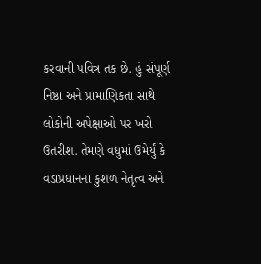કરવાની પવિત્ર તક છે. હું સંપૂર્ણ નિષ્ઠા અને પ્રામાણિકતા સાથે લોકોની અપેક્ષાઓ પર ખરો ઉતરીશ. તેમણે વધુમાં ઉમેર્યું કે વડાપ્રધાનના કુશળ નેતૃત્વ અને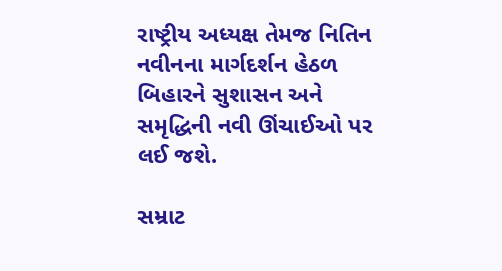રાષ્ટ્રીય અધ્યક્ષ તેમજ નિતિન નવીનના માર્ગદર્શન હેઠળ બિહારને સુશાસન અને સમૃદ્ધિની નવી ઊંચાઈઓ પર લઈ જશે.

સમ્રાટ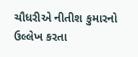ચૌધરીએ નીતીશ કુમારનો ઉલ્લેખ કરતા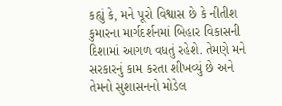કહ્યું કે, મને પૂરો વિશ્વાસ છે કે નીતીશ કુમારના માર્ગદર્શનમાં બિહાર વિકાસની દિશામાં આગળ વધતું રહેશે. તેમણે મને સરકારનું કામ કરતા શીખવ્યું છે અને તેમનો સુશાસનનો મોડેલ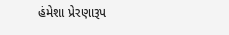હંમેશા પ્રેરણારૂપ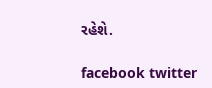રહેશે.

facebook twitter